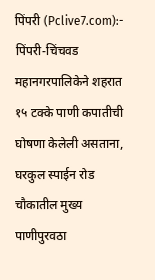पिंपरी (Pclive7.com):- पिंपरी-चिंचवड महानगरपालिकेने शहरात १५ टक्के पाणी कपातीची घोषणा केलेली असताना, घरकुल स्पाईन रोड चौकातील मुख्य पाणीपुरवठा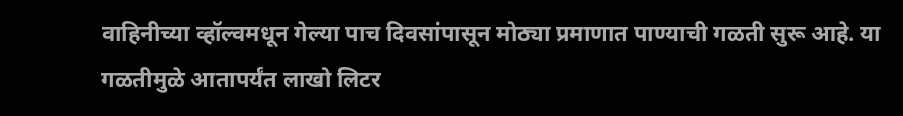वाहिनीच्या व्हॉल्वमधून गेल्या पाच दिवसांपासून मोठ्या प्रमाणात पाण्याची गळती सुरू आहे. या गळतीमुळे आतापर्यंत लाखो लिटर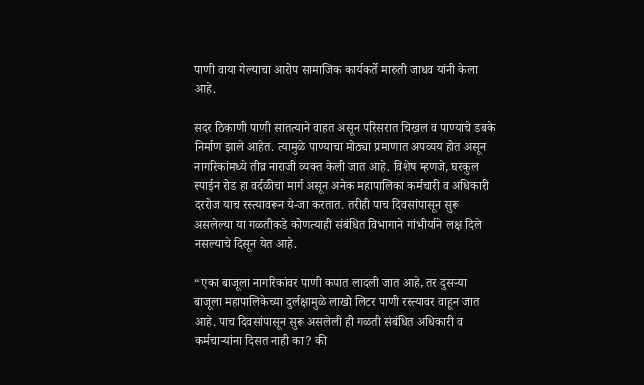पाणी वाया गेल्याचा आरोप सामाजिक कार्यकर्ते मारुती जाधव यांनी केला आहे.

सदर ठिकाणी पाणी सातत्याने वाहत असून परिसरात चिखल व पाण्याचे डबके निर्माण झाले आहेत. त्यामुळे पाण्याचा मोठ्या प्रमाणात अपव्यय होत असून नागरिकांमध्ये तीव्र नाराजी व्यक्त केली जात आहे. विशेष म्हणजे, घरकुल स्पाईन रोड हा वर्दळीचा मार्ग असून अनेक महापालिका कर्मचारी व अधिकारी दररोज याच रस्त्यावरून ये-जा करतात. तरीही पाच दिवसांपासून सुरू असलेल्या या गळतीकडे कोणत्याही संबंधित विभागाने गांभीर्याने लक्ष दिले नसल्याचे दिसून येत आहे.

“एका बाजूला नागरिकांवर पाणी कपात लादली जात आहे, तर दुसऱ्या बाजूला महापालिकेच्या दुर्लक्षामुळे लाखो लिटर पाणी रस्त्यावर वाहून जात आहे. पाच दिवसांपासून सुरू असलेली ही गळती संबंधित अधिकारी व कर्मचाऱ्यांना दिसत नाही का? की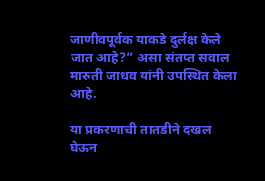जाणीवपूर्वक याकडे दुर्लक्ष केले जात आहे?” असा संतप्त सवाल मारुती जाधव यांनी उपस्थित केला आहे.

या प्रकरणाची तातडीने दखल घेऊन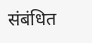संबंधित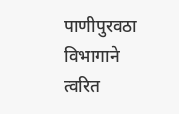पाणीपुरवठा विभागाने त्वरित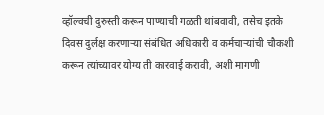व्हॉल्वची दुरुस्ती करून पाण्याची गळती थांबवावी, तसेच इतके दिवस दुर्लक्ष करणाऱ्या संबंधित अधिकारी व कर्मचाऱ्यांची चौकशी करून त्यांच्यावर योग्य ती कारवाई करावी, अशी मागणी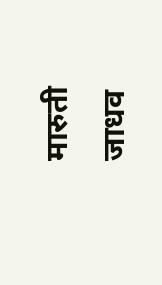मारुती जाधव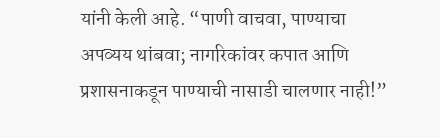यांनी केली आहे. “पाणी वाचवा, पाण्याचा अपव्यय थांबवा; नागरिकांवर कपात आणि प्रशासनाकडून पाण्याची नासाडी चालणार नाही!”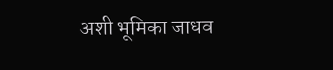अशी भूमिका जाधव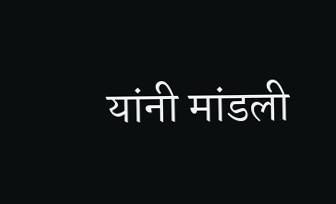यांनी मांडली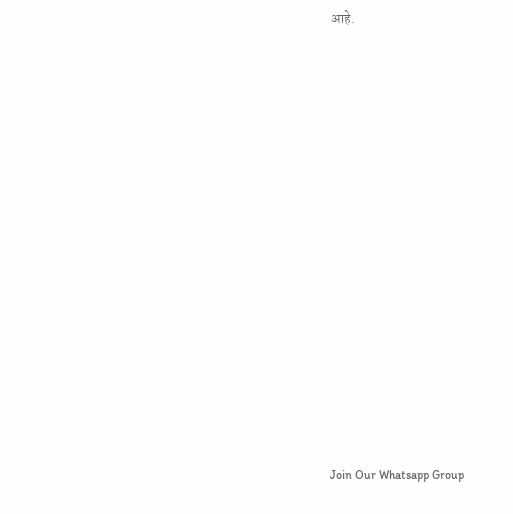आहे.



















Join Our Whatsapp Group